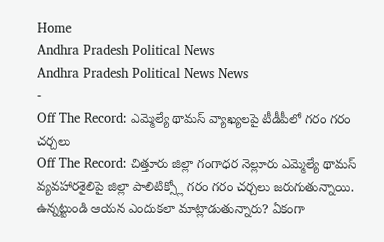Home
Andhra Pradesh Political News
Andhra Pradesh Political News News
-
Off The Record: ఎమ్మెల్యే థామస్ వ్యాఖ్యలపై టీడీపీలో గరం గరం చర్చలు
Off The Record: చిత్తూరు జిల్లా గంగాధర నెల్లూరు ఎమ్మెల్యే థామస్ వ్యవహారశైలిపై జిల్లా పాలిటిక్స్లో గరం గరం చర్చలు జరుగుతున్నాయి. ఉన్నట్టుండి ఆయన ఎందుకలా మాట్లాడుతున్నారు? ఏకంగా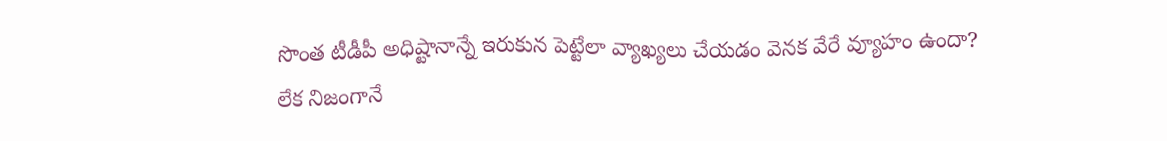సొంత టీడీపీ అధిష్టానాన్నే ఇరుకున పెట్టేలా వ్యాఖ్యలు చేయడం వెనక వేరే వ్యూహం ఉందా? లేక నిజంగానే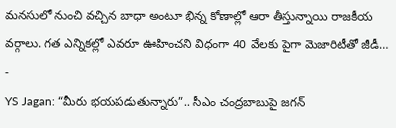మనసులో నుంచి వచ్చిన బాధా అంటూ భిన్న కోణాల్లో ఆరా తీస్తున్నాయి రాజకీయ వర్గాలు. గత ఎన్నికల్లో ఎవరూ ఊహించని విధంగా 40 వేలకు పైగా మెజారిటీతో జీడీ… -
YS Jagan: “మీరు భయపడుతున్నారు”.. సీఎం చంద్రబాబుపై జగన్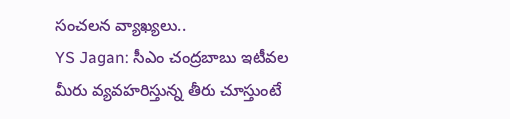సంచలన వ్యాఖ్యలు..
YS Jagan: సీఎం చంద్రబాబు ఇటీవల మీరు వ్యవహరిస్తున్న తీరు చూస్తుంటే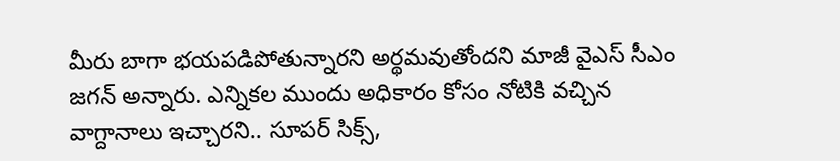మీరు బాగా భయపడిపోతున్నారని అర్థమవుతోందని మాజీ వైఎస్ సీఎం జగన్ అన్నారు. ఎన్నికల ముందు అధికారం కోసం నోటికి వచ్చిన వాగ్దానాలు ఇచ్చారని.. సూపర్ సిక్స్,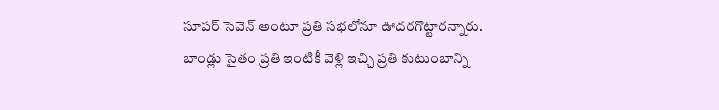సూపర్ సెవెన్ అంటూ ప్రతి సభలోనూ ఊదరగొట్టారన్నారు. బాండ్లు సైతం ప్రతి ఇంటికీ వెళ్లి ఇచ్చి ప్రతి కుటుంబాన్ని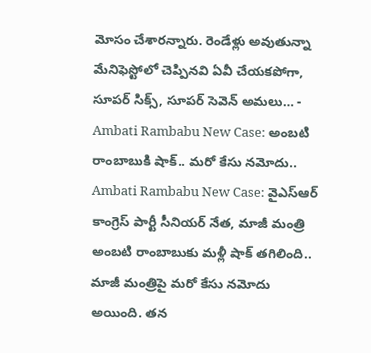మోసం చేశారన్నారు. రెండేళ్లు అవుతున్నా మేనిఫెస్టోలో చెప్పినవి ఏవీ చేయకపోగా, సూపర్ సిక్స్, సూపర్ సెవెన్ అమలు… -
Ambati Rambabu New Case: అంబటి రాంబాబుకి షాక్.. మరో కేసు నమోదు..
Ambati Rambabu New Case: వైఎస్ఆర్ కాంగ్రెస్ పార్టీ సీనియర్ నేత, మాజీ మంత్రి అంబటి రాంబాబుకు మళ్లీ షాక్ తగిలింది.. మాజీ మంత్రిపై మరో కేసు నమోదు అయింది. తన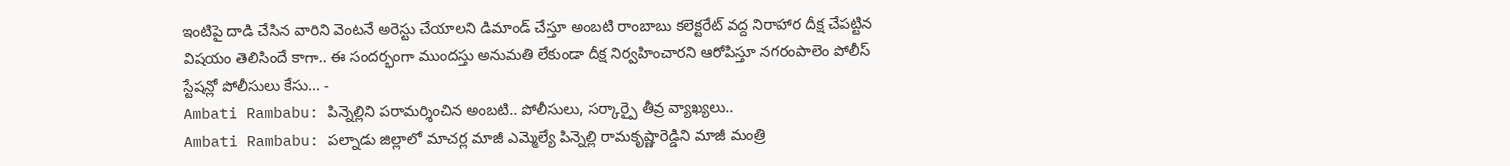ఇంటిపై దాడి చేసిన వారిని వెంటనే అరెస్టు చేయాలని డిమాండ్ చేస్తూ అంబటి రాంబాబు కలెక్టరేట్ వద్ద నిరాహార దీక్ష చేపట్టిన విషయం తెలిసిందే కాగా.. ఈ సందర్భంగా ముందస్తు అనుమతి లేకుండా దీక్ష నిర్వహించారని ఆరోపిస్తూ నగరంపాలెం పోలీస్ స్టేషన్లో పోలీసులు కేసు… -
Ambati Rambabu: పిన్నెల్లిని పరామర్శించిన అంబటి.. పోలీసులు, సర్కార్పై తీవ్ర వ్యాఖ్యలు..
Ambati Rambabu: పల్నాడు జిల్లాలో మాచర్ల మాజీ ఎమ్మెల్యే పిన్నెల్లి రామకృష్ణారెడ్డిని మాజీ మంత్రి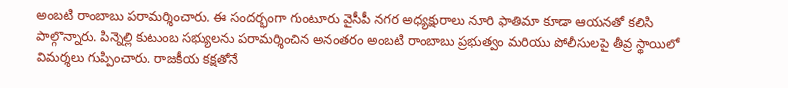అంబటి రాంబాబు పరామర్శించారు. ఈ సందర్భంగా గుంటూరు వైసీపీ నగర అధ్యక్షురాలు నూరి ఫాతిమా కూడా ఆయనతో కలిసి పాల్గొన్నారు. పిన్నెల్లి కుటుంబ సభ్యులను పరామర్శించిన అనంతరం అంబటి రాంబాబు ప్రభుత్వం మరియు పోలీసులపై తీవ్ర స్థాయిలో విమర్శలు గుప్పించారు. రాజకీయ కక్షతోనే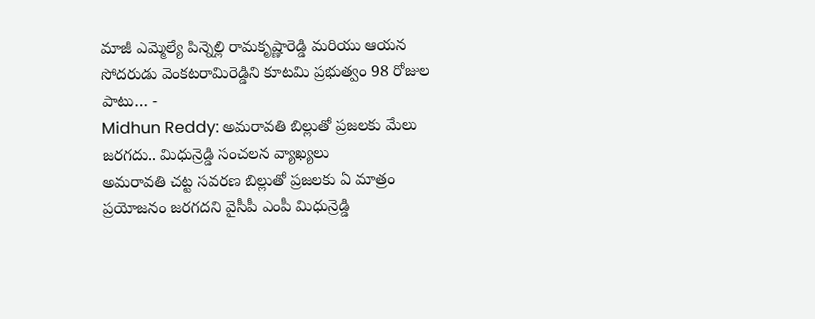మాజీ ఎమ్మెల్యే పిన్నెల్లి రామకృష్ణారెడ్డి మరియు ఆయన సోదరుడు వెంకటరామిరెడ్డిని కూటమి ప్రభుత్వం 98 రోజుల పాటు… -
Midhun Reddy: అమరావతి బిల్లుతో ప్రజలకు మేలు జరగదు.. మిధున్రెడ్డి సంచలన వ్యాఖ్యలు
అమరావతి చట్ట సవరణ బిల్లుతో ప్రజలకు ఏ మాత్రం ప్రయోజనం జరగదని వైసీపీ ఎంపీ మిధున్రెడ్డి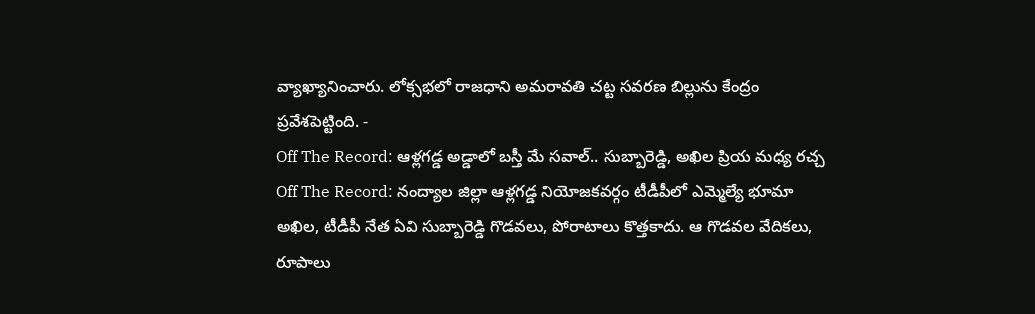వ్యాఖ్యానించారు. లోక్సభలో రాజధాని అమరావతి చట్ట సవరణ బిల్లును కేంద్రం ప్రవేశపెట్టింది. -
Off The Record: ఆళ్లగడ్డ అడ్డాలో బస్తీ మే సవాల్.. సుబ్బారెడ్డి, అఖిల ప్రియ మధ్య రచ్చ
Off The Record: నంద్యాల జిల్లా ఆళ్లగడ్డ నియోజకవర్గం టీడీపీలో ఎమ్మెల్యే భూమా అఖిల, టీడీపీ నేత ఏవి సుబ్బారెడ్డి గొడవలు, పోరాటాలు కొత్తకాదు. ఆ గొడవల వేదికలు, రూపాలు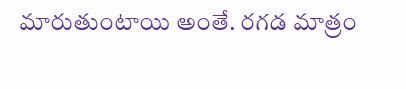మారుతుంటాయి అంతే. రగడ మాత్రం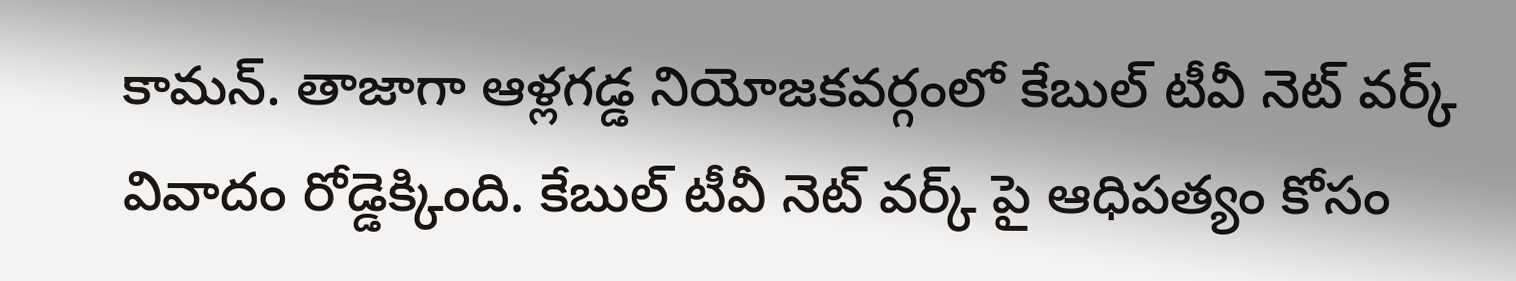కామన్. తాజాగా ఆళ్లగడ్డ నియోజకవర్గంలో కేబుల్ టీవీ నెట్ వర్క్ వివాదం రోడ్డెక్కింది. కేబుల్ టీవీ నెట్ వర్క్ పై ఆధిపత్యం కోసం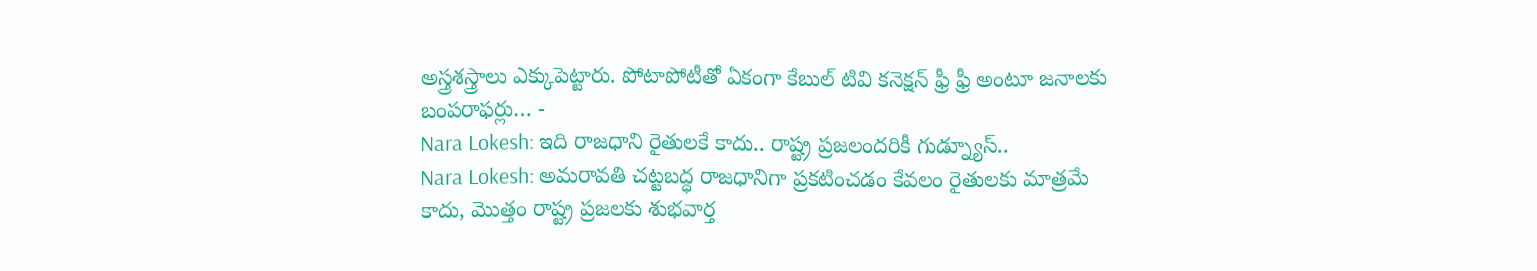అస్త్రశస్త్రాలు ఎక్కుపెట్టారు. పోటాపోటీతో ఏకంగా కేబుల్ టివి కనెక్షన్ ఫ్రీ ఫ్రీ అంటూ జనాలకు బంపరాఫర్లు… -
Nara Lokesh: ఇది రాజధాని రైతులకే కాదు.. రాష్ట్ర ప్రజలందరికీ గుడ్న్యూస్..
Nara Lokesh: అమరావతి చట్టబద్ధ రాజధానిగా ప్రకటించడం కేవలం రైతులకు మాత్రమే కాదు, మొత్తం రాష్ట్ర ప్రజలకు శుభవార్త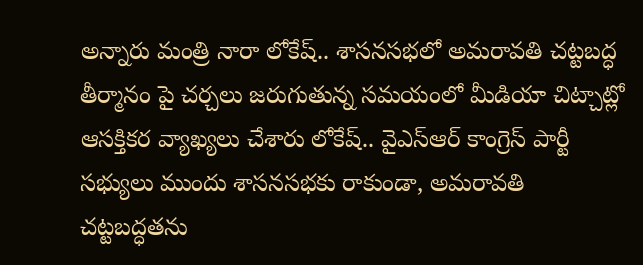అన్నారు మంత్రి నారా లోకేష్.. శాసనసభలో అమరావతి చట్టబద్ధ తీర్మానం పై చర్చలు జరుగుతున్న సమయంలో మీడియా చిట్చాట్లో ఆసక్తికర వ్యాఖ్యలు చేశారు లోకేష్.. వైఎస్ఆర్ కాంగ్రెస్ పార్టీ సభ్యులు ముందు శాసనసభకు రాకుండా, అమరావతి చట్టబద్ధతను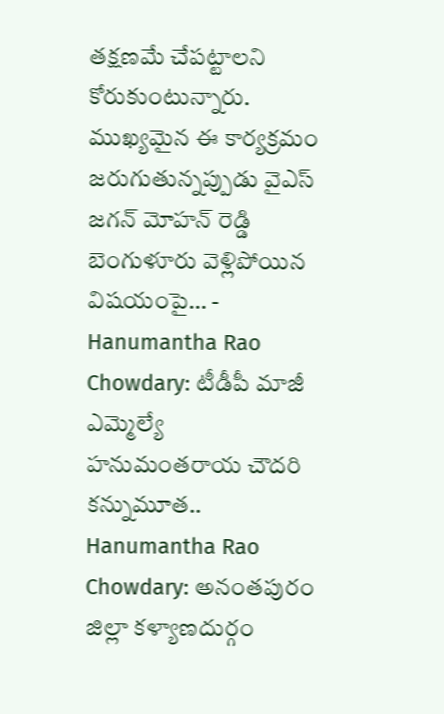తక్షణమే చేపట్టాలని కోరుకుంటున్నారు. ముఖ్యమైన ఈ కార్యక్రమం జరుగుతున్నప్పుడు వైఎస్ జగన్ మోహన్ రెడ్డి బెంగుళూరు వెళ్లిపోయిన విషయంపై… -
Hanumantha Rao Chowdary: టీడీపీ మాజీ ఎమ్మెల్యే హనుమంతరాయ చౌదరి కన్నుమూత..
Hanumantha Rao Chowdary: అనంతపురం జిల్లా కళ్యాణదుర్గం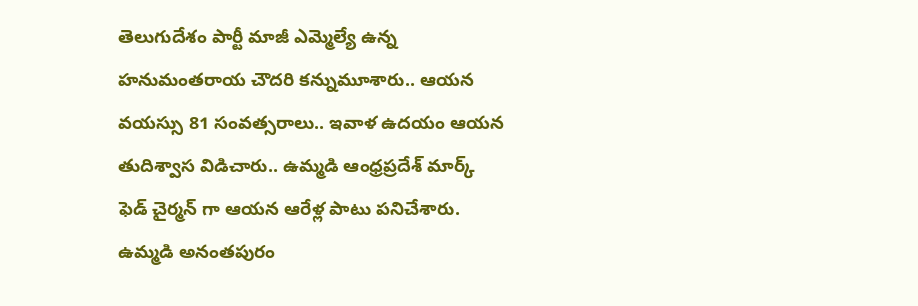తెలుగుదేశం పార్టీ మాజీ ఎమ్మెల్యే ఉన్న హనుమంతరాయ చౌదరి కన్నుమూశారు.. ఆయన వయస్సు 81 సంవత్సరాలు.. ఇవాళ ఉదయం ఆయన తుదిశ్వాస విడిచారు.. ఉమ్మడి ఆంధ్రప్రదేశ్ మార్క్ ఫెడ్ చైర్మన్ గా ఆయన ఆరేళ్ల పాటు పనిచేశారు. ఉమ్మడి అనంతపురం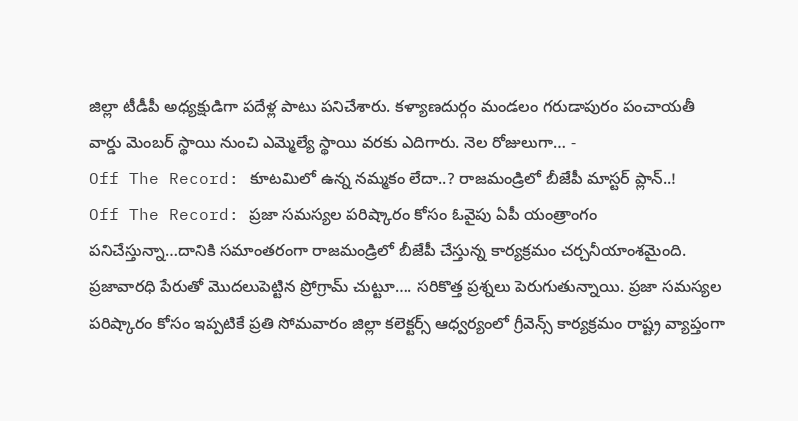జిల్లా టీడీపీ అధ్యక్షుడిగా పదేళ్ల పాటు పనిచేశారు. కళ్యాణదుర్గం మండలం గరుడాపురం పంచాయతీ వార్డు మెంబర్ స్థాయి నుంచి ఎమ్మెల్యే స్థాయి వరకు ఎదిగారు. నెల రోజులుగా… -
Off The Record: కూటమిలో ఉన్న నమ్మకం లేదా..? రాజమండ్రిలో బీజేపీ మాస్టర్ ప్లాన్..!
Off The Record: ప్రజా సమస్యల పరిష్కారం కోసం ఓవైపు ఏపీ యంత్రాంగం పనిచేస్తున్నా…దానికి సమాంతరంగా రాజమండ్రిలో బీజేపీ చేస్తున్న కార్యక్రమం చర్చనీయాంశమైంది. ప్రజావారధి పేరుతో మొదలుపెట్టిన ప్రోగ్రామ్ చుట్టూ…. సరికొత్త ప్రశ్నలు పెరుగుతున్నాయి. ప్రజా సమస్యల పరిష్కారం కోసం ఇప్పటికే ప్రతి సోమవారం జిల్లా కలెక్టర్స్ ఆధ్వర్యంలో గ్రీవెన్స్ కార్యక్రమం రాష్ట్ర వ్యాప్తంగా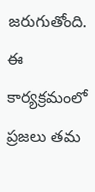జరుగుతోంది. ఈ కార్యక్రమంలో ప్రజలు తమ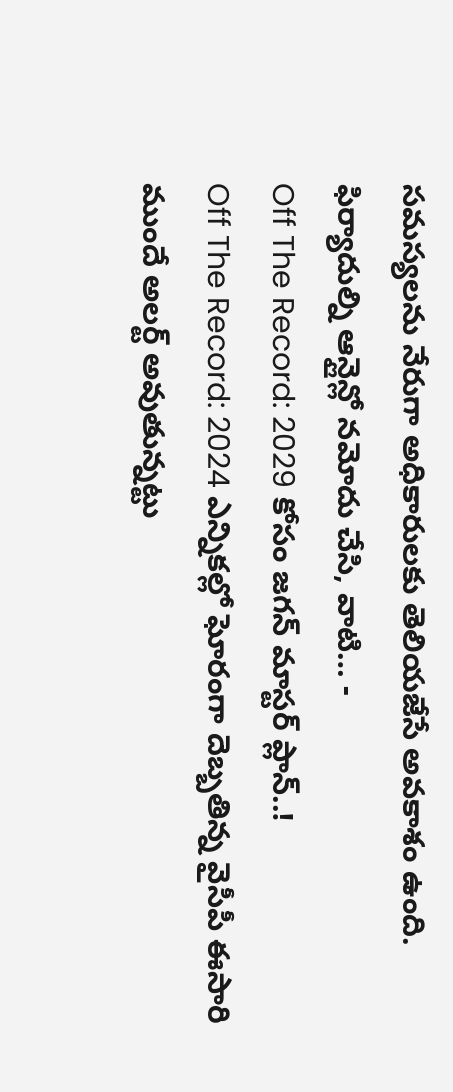సమస్యలను నేరుగా అధికారులకు తెలియజేసే అవకాశం ఉంది. ఫిర్యాదుల్ని ఆన్లైన్లో నమోదు చేసి, వాటి… -
Off The Record: 2029 కోసం జగన్ మాస్టర్ ప్లాన్..!
Off The Record: 2024 ఎన్నికల్లో ఘోరంగా దెబ్బతిన్న వైసీపీ ఈసారి ముందే అలర్ట్ అవుతున్నట్టు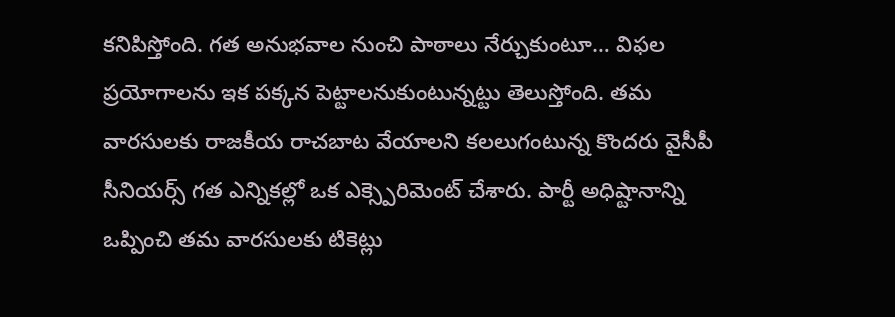కనిపిస్తోంది. గత అనుభవాల నుంచి పాఠాలు నేర్చుకుంటూ… విఫల ప్రయోగాలను ఇక పక్కన పెట్టాలనుకుంటున్నట్టు తెలుస్తోంది. తమ వారసులకు రాజకీయ రాచబాట వేయాలని కలలుగంటున్న కొందరు వైసీపీ సీనియర్స్ గత ఎన్నికల్లో ఒక ఎక్స్పెరిమెంట్ చేశారు. పార్టీ అధిష్టానాన్ని ఒప్పించి తమ వారసులకు టికెట్లు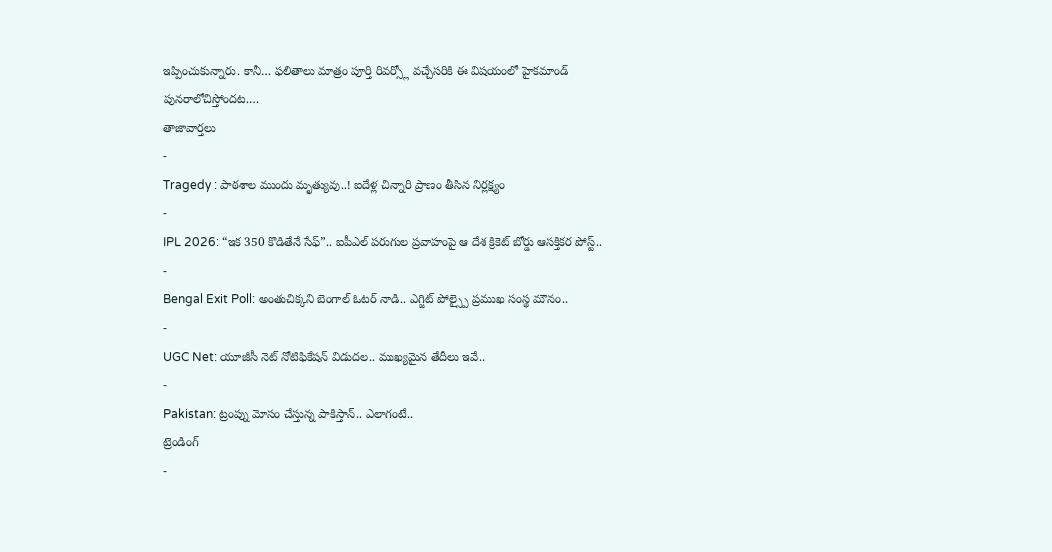ఇప్పించుకున్నారు. కానీ… ఫలితాలు మాత్రం పూర్తి రివర్స్లో వచ్చేసరికి ఈ విషయంలో హైకమాండ్ పునరాలోచిస్తోందట.…
తాజావార్తలు
-
Tragedy : పాఠశాల ముందు మృత్యువు..! ఐదేళ్ల చిన్నారి ప్రాణం తీసిన నిర్లక్ష్యం
-
IPL 2026: “ఇక 350 కొడితేనే సేఫ్”.. ఐపీఎల్ పరుగుల ప్రవాహంపై ఆ దేశ క్రికెట్ బోర్డు ఆసక్తికర పోస్ట్..
-
Bengal Exit Poll: అంతుచిక్కని బెంగాల్ ఓటర్ నాడి.. ఎగ్జిట్ పోల్స్పై ప్రముఖ సంస్థ మౌనం..
-
UGC Net: యూజీసీ నెట్ నోటిఫికేషన్ విడుదల.. ముఖ్యమైన తేదీలు ఇవే..
-
Pakistan: ట్రంప్ను మోసం చేస్తున్న పాకిస్తాన్.. ఎలాగంటే..
ట్రెండింగ్
-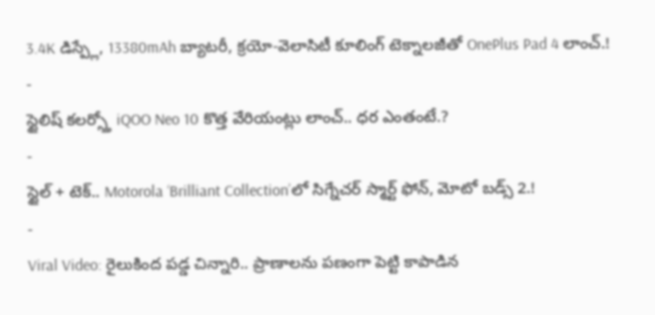3.4K డిస్ప్లే, 13380mAh బ్యాటరీ, క్రయో-వెలాసిటీ కూలింగ్ టెక్నాలజీతో OnePlus Pad 4 లాంచ్.!
-
స్టైలిష్ కలర్స్తో iQOO Neo 10 కొత్త వేరియంట్లు లాంచ్.. ధర ఎంతంటే.?
-
స్టైల్ + టెక్.. Motorola ‘Brilliant Collection’లో సిగ్నేచర్ స్మార్ట్ ఫోన్, మోటో బడ్స్ 2.!
-
Viral Video: రైలుకింద పడ్డ చిన్నారి.. ప్రాణాలను పణంగా పెట్టి కాపాడిన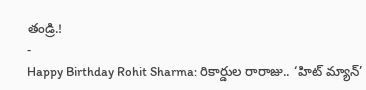తండ్రి.!
-
Happy Birthday Rohit Sharma: రికార్డుల రారాజు.. ‘హిట్ మ్యాన్’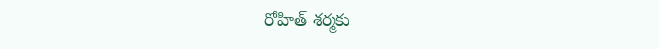రోహిత్ శర్మకు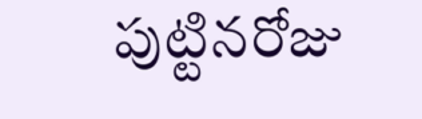పుట్టినరోజు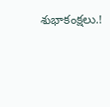శుభాకంక్షలు.!